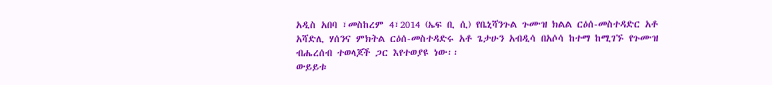አዲስ አበባ ፣መስከረም 4፣2014 (ኤፍ ቢ ሲ) የቤኒሻንጉል ጉሙዝ ክልል ርዕሰ-መስተዳድር አቶ አሻድሊ ሃሰንና ምክትል ርዕሰ-መስተዳድሩ አቶ ጌታሁን አብዲሳ በአሶሳ ከተማ ከሚገኙ የጉሙዝ ብሔረሰብ ተወላጆች ጋር እየተወያዩ ነው፡፡
ውይይቱ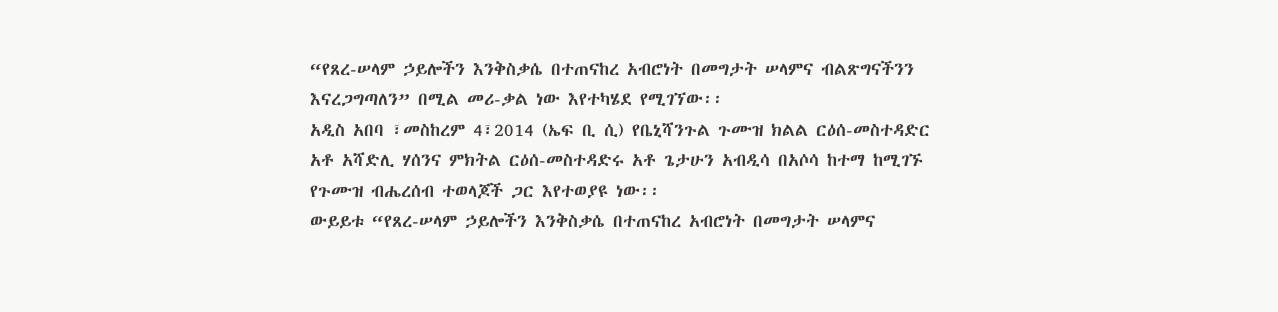“የጸረ-ሠላም ኃይሎችን እንቅስቃሴ በተጠናከረ አብሮነት በመግታት ሠላምና ብልጽግናችንን እናረጋግጣለን” በሚል መሪ-ቃል ነው እየተካሄደ የሚገኘው፡፡
አዲስ አበባ ፣መስከረም 4፣2014 (ኤፍ ቢ ሲ) የቤኒሻንጉል ጉሙዝ ክልል ርዕሰ-መስተዳድር አቶ አሻድሊ ሃሰንና ምክትል ርዕሰ-መስተዳድሩ አቶ ጌታሁን አብዲሳ በአሶሳ ከተማ ከሚገኙ የጉሙዝ ብሔረሰብ ተወላጆች ጋር እየተወያዩ ነው፡፡
ውይይቱ “የጸረ-ሠላም ኃይሎችን እንቅስቃሴ በተጠናከረ አብሮነት በመግታት ሠላምና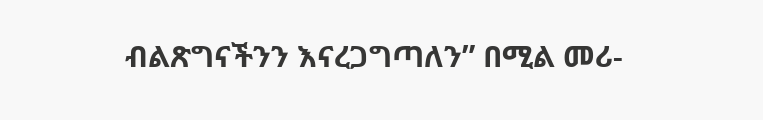ብልጽግናችንን እናረጋግጣለን” በሚል መሪ-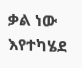ቃል ነው እየተካሄደ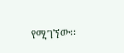የሚገኘው፡፡